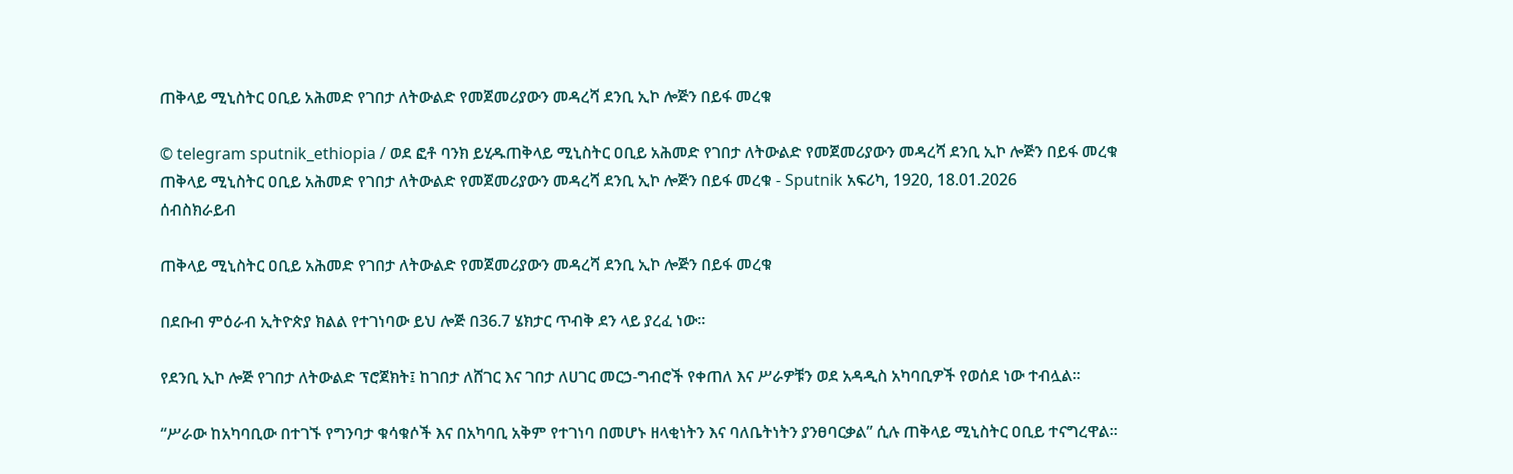ጠቅላይ ሚኒስትር ዐቢይ አሕመድ የገበታ ለትውልድ የመጀመሪያውን መዳረሻ ደንቢ ኢኮ ሎጅን በይፋ መረቁ

© telegram sputnik_ethiopia / ወደ ፎቶ ባንክ ይሂዱጠቅላይ ሚኒስትር ዐቢይ አሕመድ የገበታ ለትውልድ የመጀመሪያውን መዳረሻ ደንቢ ኢኮ ሎጅን በይፋ መረቁ
ጠቅላይ ሚኒስትር ዐቢይ አሕመድ የገበታ ለትውልድ የመጀመሪያውን መዳረሻ ደንቢ ኢኮ ሎጅን በይፋ መረቁ - Sputnik አፍሪካ, 1920, 18.01.2026
ሰብስክራይብ

ጠቅላይ ሚኒስትር ዐቢይ አሕመድ የገበታ ለትውልድ የመጀመሪያውን መዳረሻ ደንቢ ኢኮ ሎጅን በይፋ መረቁ

በደቡብ ምዕራብ ኢትዮጵያ ክልል የተገነባው ይህ ሎጅ በ36.7 ሄክታር ጥብቅ ደን ላይ ያረፈ ነው፡፡

የደንቢ ኢኮ ሎጅ የገበታ ለትውልድ ፕሮጀክት፤ ከገበታ ለሸገር እና ገበታ ለሀገር መርኃ-ግብሮች የቀጠለ እና ሥራዎቹን ወደ አዳዲስ አካባቢዎች የወሰደ ነው ተብሏል፡፡

“ሥራው ከአካባቢው በተገኙ የግንባታ ቁሳቁሶች እና በአካባቢ አቅም የተገነባ በመሆኑ ዘላቂነትን እና ባለቤትነትን ያንፀባርቃል” ሲሉ ጠቅላይ ሚኒስትር ዐቢይ ተናግረዋል።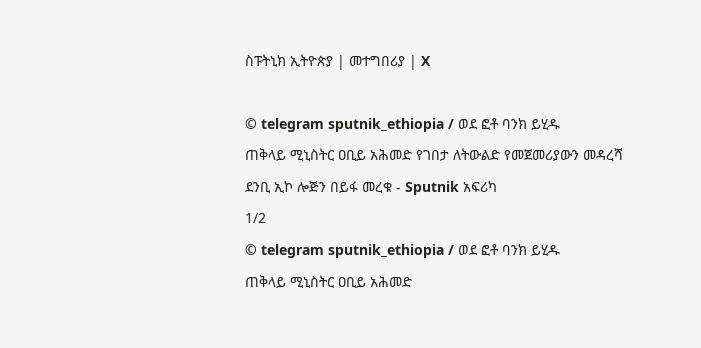ስፑትኒክ ኢትዮጵያ | መተግበሪያ | X

© telegram sputnik_ethiopia / ወደ ፎቶ ባንክ ይሂዱ
ጠቅላይ ሚኒስትር ዐቢይ አሕመድ የገበታ ለትውልድ የመጀመሪያውን መዳረሻ ደንቢ ኢኮ ሎጅን በይፋ መረቁ - Sputnik አፍሪካ
1/2
© telegram sputnik_ethiopia / ወደ ፎቶ ባንክ ይሂዱ
ጠቅላይ ሚኒስትር ዐቢይ አሕመድ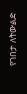የገበታ ለትውልድ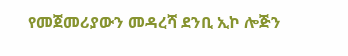የመጀመሪያውን መዳረሻ ደንቢ ኢኮ ሎጅን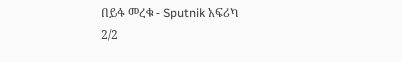በይፋ መረቁ - Sputnik አፍሪካ
2/2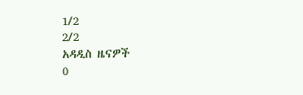1/2
2/2
አዳዲስ ዜናዎች
0